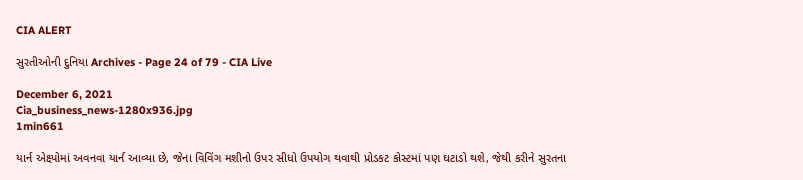CIA ALERT

સુરતીઓની દુનિયા Archives - Page 24 of 79 - CIA Live

December 6, 2021
Cia_business_news-1280x936.jpg
1min661

યાર્ન એક્ષ્પોમાં અવનવા યાર્ન આવ્યા છે, જેના વિવિંગ મશીનો ઉપર સીધો ઉપયોગ થવાથી પ્રોડકટ કોસ્ટમાં પણ ઘટાડો થશે, જેથી કરીને સુરતના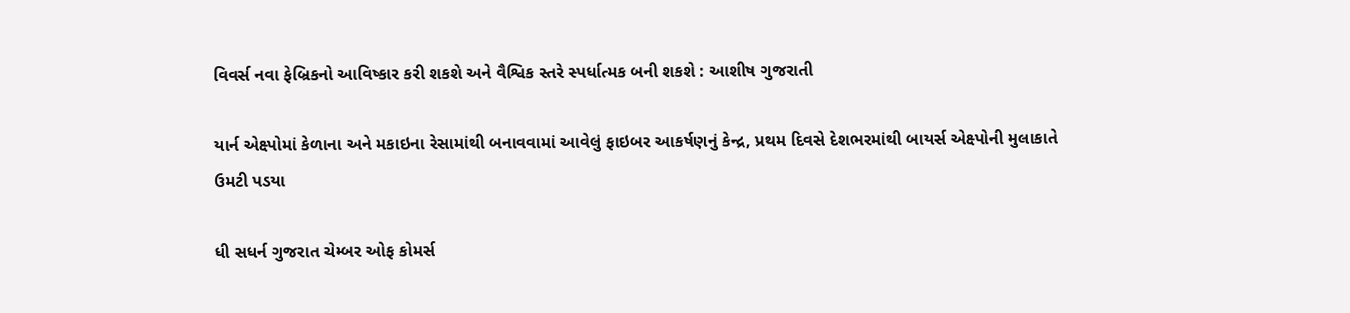વિવર્સ નવા ફેબ્રિકનો આવિષ્કાર કરી શકશે અને વૈશ્વિક સ્તરે સ્પર્ધાત્મક બની શકશે : આશીષ ગુજરાતી

યાર્ન એક્ષ્પોમાં કેળાના અને મકાઇના રેસામાંથી બનાવવામાં આવેલું ફાઇબર આકર્ષણનું કેન્દ્ર, પ્રથમ દિવસે દેશભરમાંથી બાયર્સ એક્ષ્પોની મુલાકાતે ઉમટી પડયા

ધી સધર્ન ગુજરાત ચેમ્બર ઓફ કોમર્સ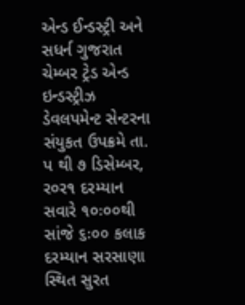એન્ડ ઈન્ડસ્ટ્રી અને સધર્ન ગુજરાત ચેમ્બર ટ્રેડ એન્ડ ઇન્ડસ્ટ્રીઝ ડેવલપમેન્ટ સેન્ટરના સંયુકત ઉપક્રમે તા. પ થી ૭ ડિસેમ્બર, ર૦ર૧ દરમ્યાન સવારે ૧૦ઃ૦૦થી સાંજે ૬ઃ૦૦ કલાક દરમ્યાન સરસાણા સ્થિત સુરત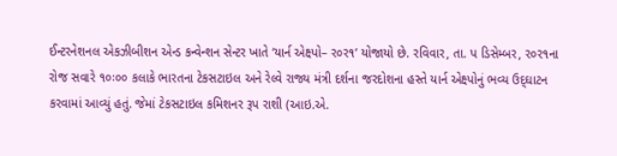ઈન્ટરનેશનલ એકઝીબીશન એન્ડ કન્વેન્શન સેન્ટર ખાતે ‘યાર્ન એક્ષ્પો– ર૦ર૧’ યોજાયો છે. રવિવાર, તા. પ ડિસેમ્બર, ર૦ર૧ના રોજ સવારે ૧૦ઃ૦૦ કલાકે ભારતના ટેકસટાઇલ અને રેલ્વે રાજ્ય મંત્રી દર્શના જરદોશના હસ્તે યાર્ન એક્ષ્પોનું ભવ્ય ઉદ્‌ઘાટન કરવામાં આવ્યું હતું. જેમાં ટેકસટાઇલ કમિશનર રૂપ રાશી (આઇ.એ.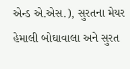એન્ડ એ.એસ.), સુરતના મેયર હેમાલી બોઘાવાલા અને સુરત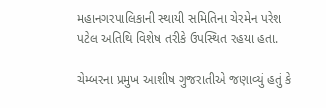મહાનગરપાલિકાની સ્થાયી સમિતિના ચેરમેન પરેશ પટેલ અતિથિ વિશેષ તરીકે ઉપસ્થિત રહયા હતા.

ચેમ્બરના પ્રમુખ આશીષ ગુજરાતીએ જણાવ્યું હતું કે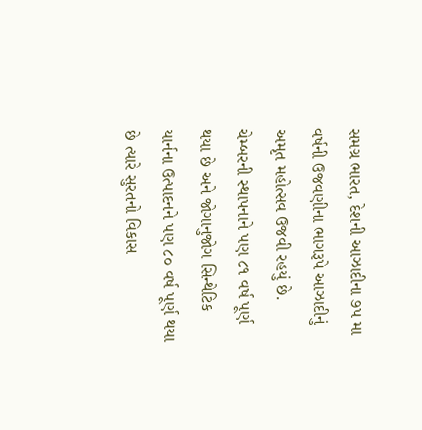સમગ્ર ભારત, દેશની આઝાદીના ૭પ મા વર્ષની ઉજવણીના ભાગરૂપે આઝાદીનું અમૃત મહોત્સવ ઉજવી રહયું છે. ચેમ્બરની સ્થાપનાને પણ ૮૧ વર્ષ પૂર્ણ થયા છે અને જોગાનુજોગ સિન્થેટિક યાર્નના ઉત્પાદનને પણ ૮૦ વર્ષ પૂર્ણ થયા છે ત્યારે સુરતનો વિકાસ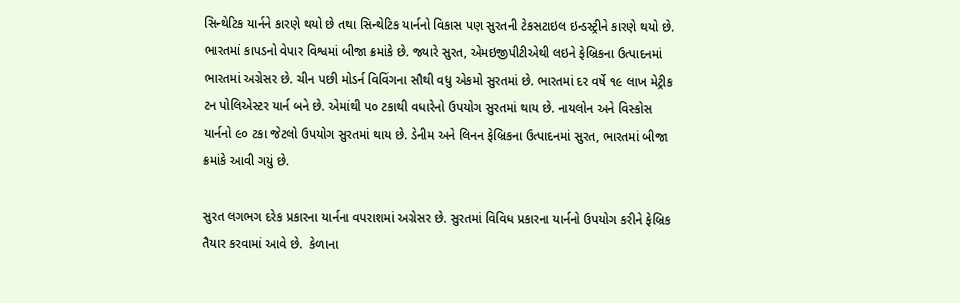સિન્થેટિક યાર્નને કારણે થયો છે તથા સિન્થેટિક યાર્નનો વિકાસ પણ સુરતની ટેકસટાઇલ ઇન્ડસ્ટ્રીને કારણે થયો છે. ભારતમાં કાપડનો વેપાર વિશ્વમાં બીજા ક્રમાંકે છે. જ્યારે સુરત, એમઇજીપીટીએથી લઇને ફેબ્રિકના ઉત્પાદનમાં ભારતમાં અગ્રેસર છે. ચીન પછી મોડર્ન વિવિંગના સૌથી વધુ એકમો સુરતમાં છે. ભારતમાં દર વર્ષે ૧૯ લાખ મેટ્રીક ટન પોલિએસ્ટર યાર્ન બને છે. એમાંથી પ૦ ટકાથી વધારેનો ઉપયોગ સુરતમાં થાય છે. નાયલોન અને વિસ્કોસ યાર્નનો ૯૦ ટકા જેટલો ઉપયોગ સુરતમાં થાય છે. ડેનીમ અને લિનન ફેબ્રિકના ઉત્પાદનમાં સુરત, ભારતમાં બીજા ક્રમાંકે આવી ગયું છે.

સુરત લગભગ દરેક પ્રકારના યાર્નના વપરાશમાં અગ્રેસર છે. સુરતમાં વિવિધ પ્રકારના યાર્નનો ઉપયોગ કરીને ફેબ્રિક તૈયાર કરવામાં આવે છે.  કેળાના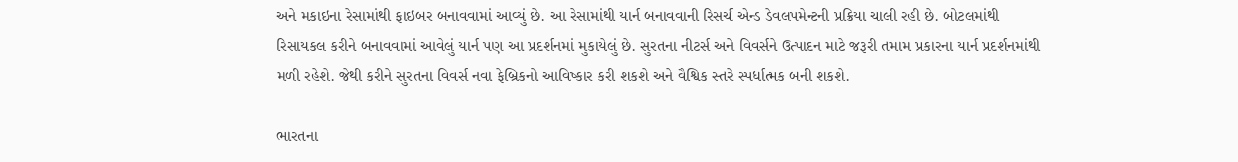અને મકાઇના રેસામાંથી ફાઇબર બનાવવામાં આવ્યું છે. આ રેસામાંથી યાર્ન બનાવવાની રિસર્ચ એન્ડ ડેવલપમેન્ટની પ્રક્રિયા ચાલી રહી છે. બોટલમાંથી રિસાયકલ કરીને બનાવવામાં આવેલું યાર્ન પણ આ પ્રદર્શનમાં મુકાયેલું છે. સુરતના નીટર્સ અને વિવર્સને ઉત્પાદન માટે જરૂરી તમામ પ્રકારના યાર્ન પ્રદર્શનમાંથી મળી રહેશે. જેથી કરીને સુરતના વિવર્સ નવા ફેબ્રિકનો આવિષ્કાર કરી શકશે અને વૈશ્વિક સ્તરે સ્પર્ધાત્મક બની શકશે.

ભારતના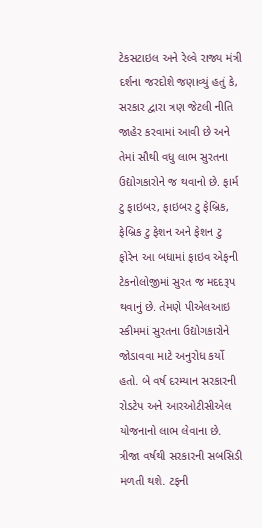ટેકસટાઇલ અને રેલ્વે રાજ્ય મંત્રી દર્શના જરદોશે જણાવ્યું હતું કે, સરકાર દ્વારા ત્રણ જેટલી નીતિ જાહેર કરવામાં આવી છે અને તેમાં સૌથી વધુ લાભ સુરતના ઉદ્યોગકારોને જ થવાનો છે. ફાર્મ ટુ ફાઇબર, ફાઇબર ટુ ફેબ્રિક, ફેબ્રિક ટુ ફેશન અને ફેશન ટુ ફોરેન આ બધામાં ફાઇવ એફની ટેકનોલોજીમાં સુરત જ મદદરૂપ થવાનું છે. તેમણે પીએલઆઇ સ્કીમમાં સુરતના ઉદ્યોગકારોને જોડાવવા માટે અનુરોધ કર્યો હતો. બે વર્ષ દરમ્યાન સરકારની રોડટેપ અને આરઓટીસીએલ યોજનાનો લાભ લેવાના છે. ત્રીજા વર્ષથી સરકારની સબસિડી મળતી થશે. ટફની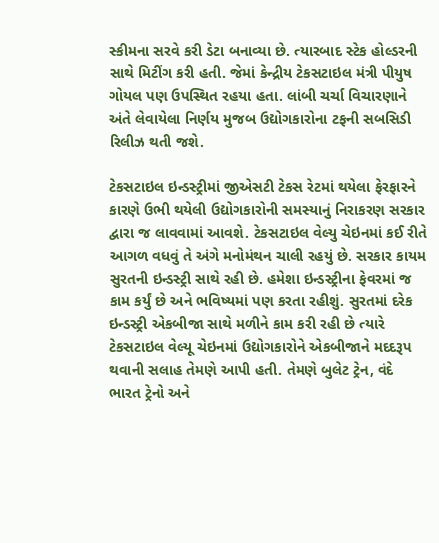સ્કીમના સરવે કરી ડેટા બનાવ્યા છે. ત્યારબાદ સ્ટેક હોલ્ડરની સાથે મિટીંગ કરી હતી. જેમાં કેન્દ્રીય ટેકસટાઇલ મંત્રી પીયુષ ગોયલ પણ ઉપસ્થિત રહયા હતા. લાંબી ચર્ચા વિચારણાને અંતે લેવાયેલા નિર્ણય મુજબ ઉદ્યોગકારોના ટફની સબસિડી રિલીઝ થતી જશે.

ટેકસટાઇલ ઇન્ડસ્ટ્રીમાં જીએસટી ટેકસ રેટમાં થયેલા ફેરફારને કારણે ઉભી થયેલી ઉદ્યોગકારોની સમસ્યાનું નિરાકરણ સરકાર દ્વારા જ લાવવામાં આવશે. ટેકસટાઇલ વેલ્યુ ચેઇનમાં કઈ રીતે આગળ વધવું તે અંગે મનોમંથન ચાલી રહયું છે. સરકાર કાયમ સુરતની ઇન્ડસ્ટ્રી સાથે રહી છે. હમેશા ઇન્ડસ્ટ્રીના ફેવરમાં જ કામ કર્યું છે અને ભવિષ્યમાં પણ કરતા રહીશું. સુરતમાં દરેક ઇન્ડસ્ટ્રી એકબીજા સાથે મળીને કામ કરી રહી છે ત્યારે ટેકસટાઇલ વેલ્યૂ ચેઇનમાં ઉદ્યોગકારોને એકબીજાને મદદરૂપ થવાની સલાહ તેમણે આપી હતી. તેમણે બુલેટ ટ્રેન, વંદે ભારત ટ્રેનો અને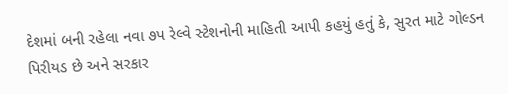દેશમાં બની રહેલા નવા ૭પ રેલ્વે સ્ટેશનોની માહિતી આપી કહયું હતું કે, સુરત માટે ગોલ્ડન પિરીયડ છે અને સરકાર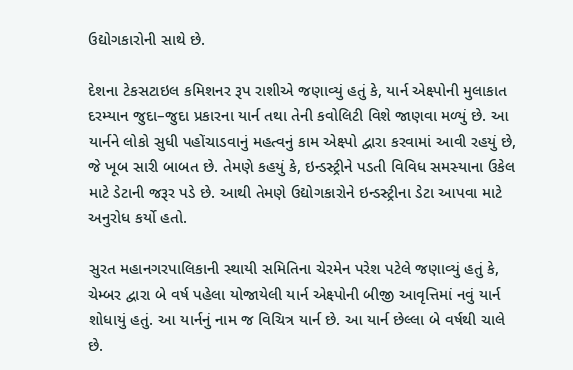ઉદ્યોગકારોની સાથે છે.

દેશના ટેકસટાઇલ કમિશનર રૂપ રાશીએ જણાવ્યું હતું કે, યાર્ન એક્ષ્પોની મુલાકાત દરમ્યાન જુદા–જુદા પ્રકારના યાર્ન તથા તેની કવોલિટી વિશે જાણવા મળ્યું છે. આ યાર્નને લોકો સુધી પહોંચાડવાનું મહત્વનું કામ એક્ષ્પો દ્વારા કરવામાં આવી રહયું છે, જે ખૂબ સારી બાબત છે. તેમણે કહયું કે, ઇન્ડસ્ટ્રીને પડતી વિવિધ સમસ્યાના ઉકેલ માટે ડેટાની જરૂર પડે છે. આથી તેમણે ઉદ્યોગકારોને ઇન્ડસ્ટ્રીના ડેટા આપવા માટે અનુરોધ કર્યો હતો.

સુરત મહાનગરપાલિકાની સ્થાયી સમિતિના ચેરમેન પરેશ પટેલે જણાવ્યું હતું કે, ચેમ્બર દ્વારા બે વર્ષ પહેલા યોજાયેલી યાર્ન એક્ષ્પોની બીજી આવૃત્તિમાં નવું યાર્ન શોધાયું હતું. આ યાર્નનું નામ જ વિચિત્ર યાર્ન છે. આ યાર્ન છેલ્લા બે વર્ષથી ચાલે છે.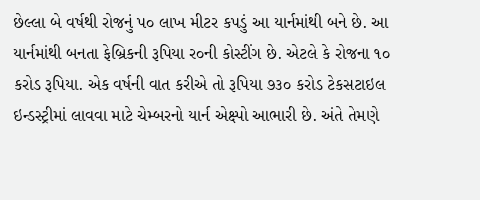છેલ્લા બે વર્ષથી રોજનું પ૦ લાખ મીટર કપડું આ યાર્નમાંથી બને છે. આ યાર્નમાંથી બનતા ફેબ્રિકની રૂપિયા ર૦ની કોસ્ટીંગ છે. એટલે કે રોજના ૧૦ કરોડ રૂપિયા. એક વર્ષની વાત કરીએ તો રૂપિયા ૭૩૦ કરોડ ટેકસટાઇલ ઇન્ડસ્ટ્રીમાં લાવવા માટે ચેમ્બરનો યાર્ન એક્ષ્પો આભારી છે. અંતે તેમણે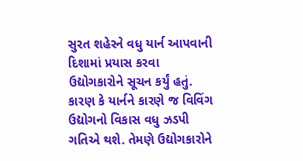સુરત શહેરને વધુ યાર્ન આપવાની દિશામાં પ્રયાસ કરવા ઉદ્યોગકારોને સૂચન કર્યું હતું. કારણ કે યાર્નને કારણે જ વિવિંગ ઉદ્યોગનો વિકાસ વધુ ઝડપી ગતિએ થશે. તેમણે ઉદ્યોગકારોને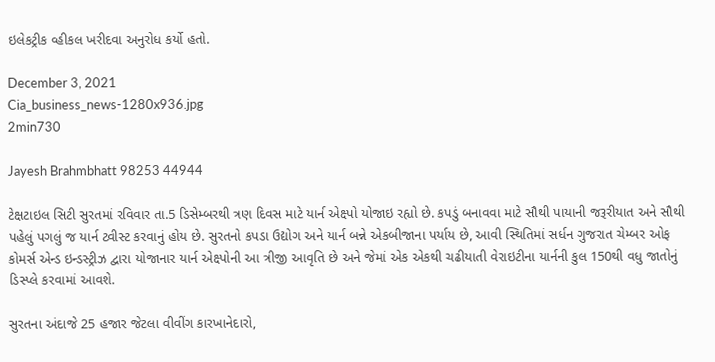ઇલેકટ્રીક વ્હીકલ ખરીદવા અનુરોધ કર્યો હતો.

December 3, 2021
Cia_business_news-1280x936.jpg
2min730

Jayesh Brahmbhatt 98253 44944

ટેક્ષટાઇલ સિટી સુરતમાં રવિવાર તા.5 ડિસેમ્બરથી ત્રણ દિવસ માટે યાર્ન એક્ષ્પો યોજાઇ રહ્યો છે. કપડું બનાવવા માટે સૌથી પાયાની જરૂરીયાત અને સૌથી પહેલું પગલું જ યાર્ન ટ્વીસ્ટ કરવાનું હોય છે. સુરતનો કપડા ઉદ્યોગ અને યાર્ન બન્ને એકબીજાના પર્યાય છે, આવી સ્થિતિમાં સર્ધન ગુજરાત ચેમ્બર ઓફ કોમર્સ એન્ડ ઇન્ડસ્ટ્રીઝ દ્વારા યોજાનાર યાર્ન એક્ષ્પોની આ ત્રીજી આવૃતિ છે અને જેમાં એક એકથી ચઢીયાતી વેરાઇટીના યાર્નની કુલ 150થી વધુ જાતોનું ડિસ્પ્લે કરવામાં આવશે.

સુરતના અંદાજે 25 હજાર જેટલા વીવીંગ કારખાનેદારો,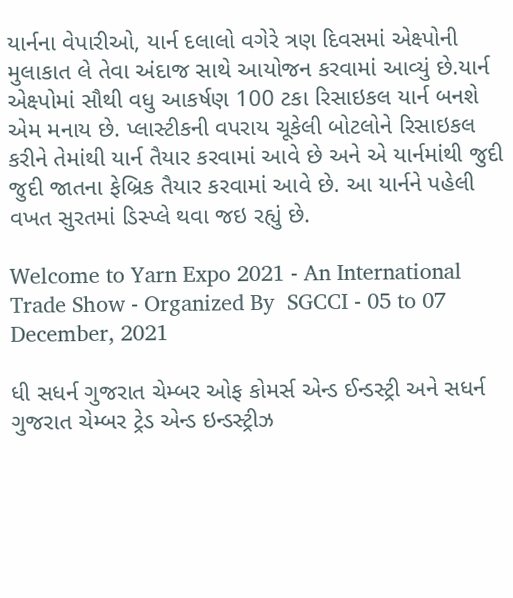યાર્નના વેપારીઓ, યાર્ન દલાલો વગેરે ત્રણ દિવસમાં એક્ષ્પોની મુલાકાત લે તેવા અંદાજ સાથે આયોજન કરવામાં આવ્યું છે.યાર્ન એક્ષ્પોમાં સૌથી વધુ આકર્ષણ 100 ટકા રિસાઇકલ યાર્ન બનશે એમ મનાય છે. પ્લાસ્ટીકની વપરાય ચૂકેલી બોટલોને રિસાઇકલ કરીને તેમાંથી યાર્ન તૈયાર કરવામાં આવે છે અને એ યાર્નમાંથી જુદી જુદી જાતના ફેબ્રિક તૈયાર કરવામાં આવે છે. આ યાર્નને પહેલી વખત સુરતમાં ડિસ્પ્લે થવા જઇ રહ્યું છે.

Welcome to Yarn Expo 2021 - An International Trade Show - Organized By  SGCCI - 05 to 07 December, 2021

ધી સધર્ન ગુજરાત ચેમ્બર ઓફ કોમર્સ એન્ડ ઈન્ડસ્ટ્રી અને સધર્ન ગુજરાત ચેમ્બર ટ્રેડ એન્ડ ઇન્ડસ્ટ્રીઝ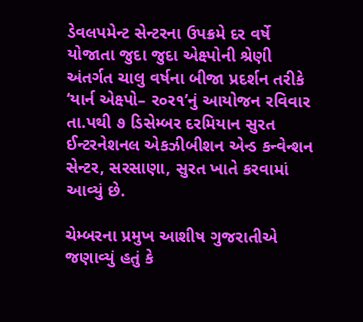ડેવલપમેન્ટ સેન્ટરના ઉપક્રમે દર વર્ષે યોજાતા જુદા જુદા એક્ષ્પોની શ્રેણી અંતર્ગત ચાલુ વર્ષના બીજા પ્રદર્શન તરીકે ‘યાર્ન એક્ષ્પો– ર૦ર૧’નું આયોજન રવિવાર તા.પથી ૭ ડિસેમ્બર દરમિયાન સુરત ઈન્ટરનેશનલ એકઝીબીશન એન્ડ કન્વેન્શન સેન્ટર, સરસાણા, સુરત ખાતે કરવામાં આવ્યું છે.

ચેમ્બરના પ્રમુખ આશીષ ગુજરાતીએ જણાવ્યું હતું કે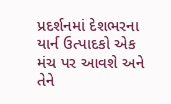પ્રદર્શનમાં દેશભરના યાર્ન ઉત્પાદકો એક મંચ પર આવશે અને તેને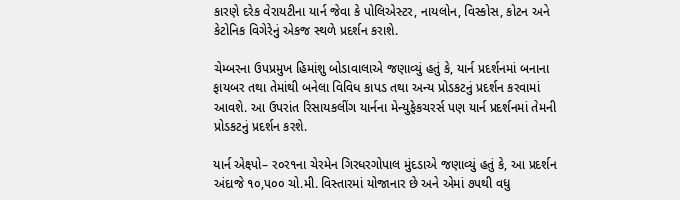કારણે દરેક વેરાયટીના યાર્ન જેવા કે પોલિએસ્ટર, નાયલોન, વિસ્કોસ, કોટન અને કેટોનિક વિગેરેનું એકજ સ્થળે પ્રદર્શન કરાશે.

ચેમ્બરના ઉપપ્રમુખ હિમાંશુ બોડાવાલાએ જણાવ્યું હતું કે, યાર્ન પ્રદર્શનમાં બનાના ફાયબર તથા તેમાંથી બનેલા વિવિધ કાપડ તથા અન્ય પ્રોડકટનું પ્રદર્શન કરવામાં આવશે. આ ઉપરાંત રિસાયકલીંગ યાર્નના મેન્યુફેકચરર્સ પણ યાર્ન પ્રદર્શનમાં તેમની પ્રોડકટનું પ્રદર્શન કરશે.

યાર્ન એક્ષ્પો– ર૦ર૧ના ચેરમેન ગિરધરગોપાલ મુંદડાએ જણાવ્યું હતું કે, આ પ્રદર્શન અંદાજે ૧૦,પ૦૦ ચો.મી. વિસ્તારમાં યોજાનાર છે અને એમાં ૭પથી વધુ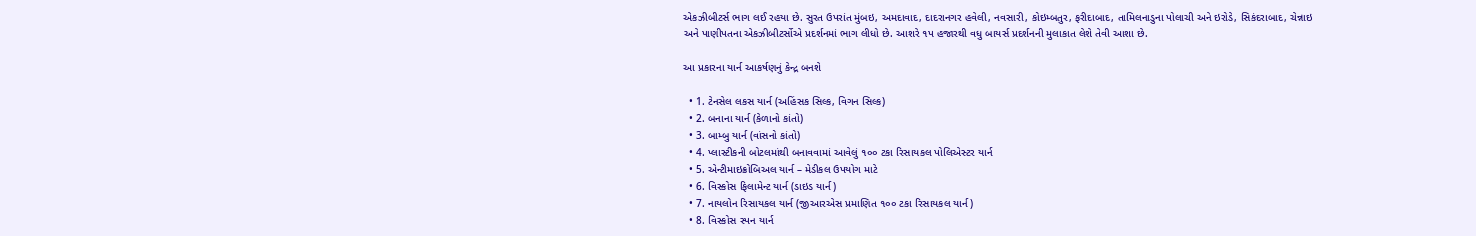એકઝીબીટર્સ ભાગ લઈ રહયા છે. સુરત ઉપરાંત મુંબઇ, અમદાવાદ, દાદરાનગર હવેલી, નવસારી, કોઇમ્બતુર, ફરીદાબાદ, તામિલનાડુના પોલાચી અને ઇરોડે, સિકંદરાબાદ, ચેન્નાઇ અને પાણીપતના એકઝીબીટર્સોએ પ્રદર્શનમાં ભાગ લીધો છે. આશરે ૧પ હજારથી વધુ બાયર્સ પ્રદર્શનની મુલાકાત લેશે તેવી આશા છે.

આ પ્રકારના યાર્ન આકર્ષણનું કેન્દ્ર બનશે

  • 1. ટેનસેલ લકસ યાર્ન (અહિંસક સિલ્ક, વિગન સિલ્ક)
  • 2. બનાના યાર્ન (કેળાનો કાંતો)
  • 3. બામ્બુ યાર્ન (વાંસનો કાંતો)
  • 4. પ્લાસ્ટીકની બોટલમાંથી બનાવવામાં આવેલું ૧૦૦ ટકા રિસાયકલ પોલિએસ્ટર યાર્ન
  • 5. એન્ટીમાઇક્રોબિઅલ યાર્ન – મેડીકલ ઉપયોગ માટે
  • 6. વિસ્કોસ ફિલામેન્ટ યાર્ન (ડાઇડ યાર્ન)
  • 7. નાયલોન રિસાયકલ યાર્ન (જીઆરએસ પ્રમાણિત ૧૦૦ ટકા રિસાયકલ યાર્ન)
  • 8. વિસ્કોસ સ્પન યાર્ન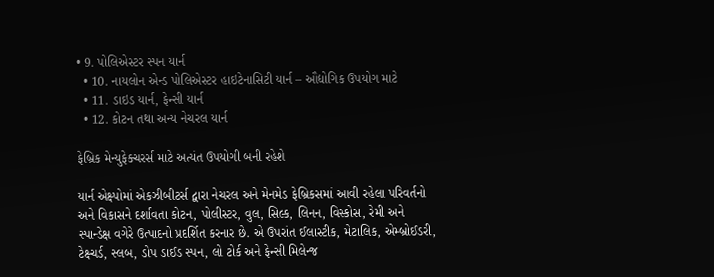• 9. પોલિએસ્ટર સ્પન યાર્ન
  • 10. નાયલોન એન્ડ પોલિએસ્ટર હાઇટેનાસિટી યાર્ન – ઔદ્યોગિક ઉપયોગ માટે
  • 11. ડાઇડ યાર્ન, ફેન્સી યાર્ન
  • 12. કોટન તથા અન્ય નેચરલ યાર્ન

ફેબ્રિક મેન્યુફેક્ચરર્સ માટે અત્યંત ઉપયોગી બની રહેશે

યાર્ન એક્ષ્પોમાં એકઝીબીટર્સ દ્વારા નેચરલ અને મેનમેડ ફેબ્રિકસમાં આવી રહેલા પરિવર્તનો અને વિકાસને દર્શાવતા કોટન, પોલીસ્ટર, વુલ, સિલ્ક, લિનન, વિસ્કોસ, રેમી અને સ્પાન્ડેક્ષ વગેરે ઉત્પાદનો પ્રદર્શિત કરનાર છે. એ ઉપરાંત ઈલાસ્ટીક, મેટાલિક, એમ્બ્રોઈડરી, ટેક્ષ્ચર્ડ, સ્લબ, ડોપ ડાઈડ સ્પન, લો ટોર્ક અને ફેન્સી મિલેન્જ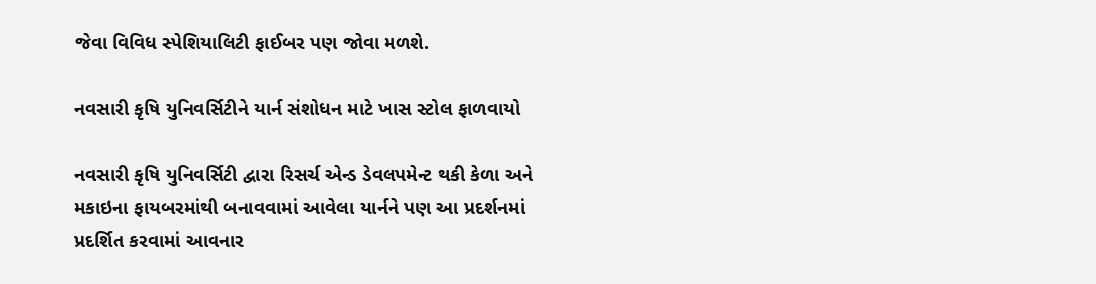જેવા વિવિધ સ્પેશિયાલિટી ફાઈબર પણ જોવા મળશે.

નવસારી કૃષિ યુનિવર્સિટીને યાર્ન સંશોધન માટે ખાસ સ્ટોલ ફાળવાયો

નવસારી કૃષિ યુનિવર્સિટી દ્વારા રિસર્ચ એન્ડ ડેવલપમેન્ટ થકી કેળા અને મકાઇના ફાયબરમાંથી બનાવવામાં આવેલા યાર્નને પણ આ પ્રદર્શનમાં પ્રદર્શિત કરવામાં આવનાર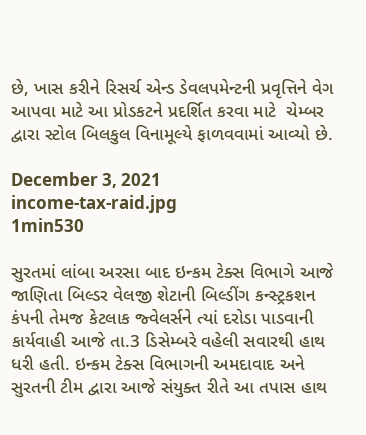છે, ખાસ કરીને રિસર્ચ એન્ડ ડેવલપમેન્ટની પ્રવૃત્તિને વેગ આપવા માટે આ પ્રોડકટને પ્રદર્શિત કરવા માટે  ચેમ્બર દ્વારા સ્ટોલ બિલકુલ વિનામૂલ્યે ફાળવવામાં આવ્યો છે.

December 3, 2021
income-tax-raid.jpg
1min530

સુરતમાં લાંબા અરસા બાદ ઇન્કમ ટેક્સ વિભાગે આજે જાણિતા બિલ્ડર વેલજી શેટાની બિલ્ડીંગ કન્સ્ટ્રકશન કંપની તેમજ કેટલાક જ્વેલર્સને ત્યાં દરોડા પાડવાની કાર્યવાહી આજે તા.3 ડિસેમ્બરે વહેલી સવારથી હાથ ધરી હતી. ઇન્કમ ટેક્સ વિભાગની અમદાવાદ અને સુરતની ટીમ દ્વારા આજે સંયુક્ત રીતે આ તપાસ હાથ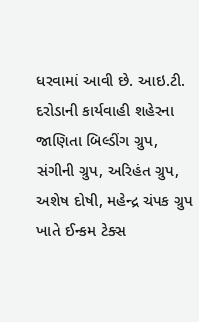ધરવામાં આવી છે. આઇ.ટી. દરોડાની કાર્યવાહી શહેરના જાણિતા બિલ્ડીંગ ગ્રુપ, સંગીની ગ્રુપ, અરિહંત ગ્રુપ, અશેષ દોષી, મહેન્દ્ર ચંપક ગ્રુપ ખાતે ઈન્કમ ટેક્સ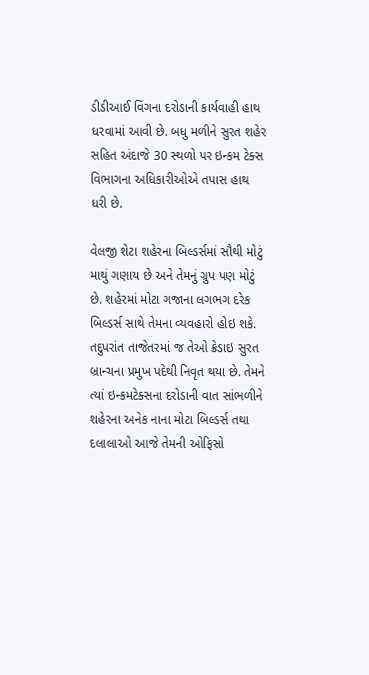ડીડીઆઈ વિંગના દરોડાની કાર્યવાહી હાથ ધરવામાં આવી છે. બધુ મળીને સુરત શહેર સહિત અંદાજે 30 સ્થળો પર ઇન્કમ ટેક્સ વિભાગના અધિકારીઓએ તપાસ હાથ ધરી છે.

વેલજી શેટા શહેરના બિલ્ડર્સમાં સૌથી મોટું માથું ગણાય છે અને તેમનું ગ્રુપ પણ મોટું છે. શહેરમાં મોટા ગજાના લગભગ દરેક બિલ્ડર્સ સાથે તેમના વ્યવહારો હોઇ શકે. તદુપરાંત તાજેતરમાં જ તેઓ ક્રેડાઇ સુરત બ્રાન્ચના પ્રમુખ પદેથી નિવૃત થયા છે. તેમને ત્યાં ઇન્કમટેક્સના દરોડાની વાત સાંભળીને શહેરના અનેક નાના મોટા બિલ્ડર્સ તથા દલાલાઓ આજે તેમની ઓફિસો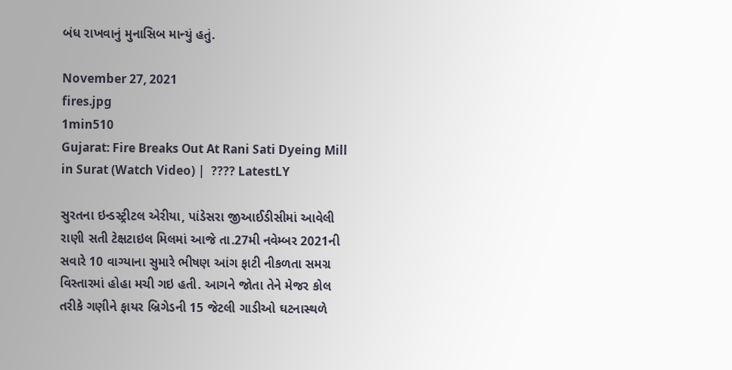બંધ રાખવાનું મુનાસિબ માન્યું હતું.

November 27, 2021
fires.jpg
1min510
Gujarat: Fire Breaks Out At Rani Sati Dyeing Mill in Surat (Watch Video) |  ???? LatestLY

સુરતના ઇન્ડસ્ટ્રીટલ એરીયા, પાંડેસરા જીઆઈડીસીમાં આવેલી રાણી સતી ટેક્ષટાઇલ મિલમાં આજે તા.27મી નવેમ્બર 2021ની સવારે 10 વાગ્યાના સુમારે ભીષણ આંગ ફાટી નીકળતા સમગ્ર વિસ્તારમાં હોહા મચી ગઇ હતી. આગને જોતા તેને મેજર કોલ તરીકે ગણીને ફાયર બ્રિગેડની 15 જેટલી ગાડીઓ ઘટનાસ્થળે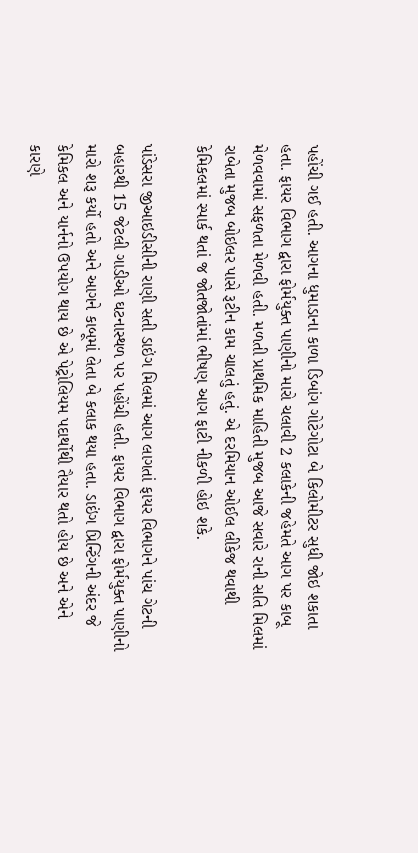પહોંચી ગઈ હતી. આગના ધુમાડાના કાળા ડિબાંગ ગોટેગોટા બે કિલોમીટર સુધી જોઇ શકાતા હતા. ફાયર વિભાગ દ્વારા ફોર્મયુક્ત પાણીનો મારો ચલાવી 2 કલાકેની જહેમતે આગ પર કાબૂ મેળવવામાં સફળતા મેળવી હતી. મળતી પ્રાથમિક માહિતી મુજબ આજે સવારે રાની સતિ મિલમાં રાબેતા મુજબ બોઇલર પાસે રૂટીન કામ ચાલતું હતું. એ દરમિયાન ઓઈલ લીકેજ થવાથી કેમિકલમાં સ્પાર્ક થતાં જ જોતજોતાંમાં ભીષણ આગ ફાટી નીકળી હોઇ શકે.

પાંડેસરા જીઆઇડીસીની રાણી સતી ડાઇંગ મિલમાં આગ લાગતાં ફાયર વિભાગને પાંચ ગેટની બહારથી 15 જેટલી ગાડીઓ ઘટનાસ્થળ પર પહોંચી હતી. ફાયર વિભાગ દ્વારા ફોર્મયુક્ત પાણીનો મારો શરૂ કર્યો હતો અને આગને કાબૂમાં લેતા બે કલાક થયા હતા. ડાઇંગ પ્રિન્ટિંગની અંદર જે કેમિકલ અને યાર્નનો ઉપયોગ થાય છે એ પેટ્રોલિયમ પદાર્થોથી તૈયાર થતો હોય છે અને એને કારણે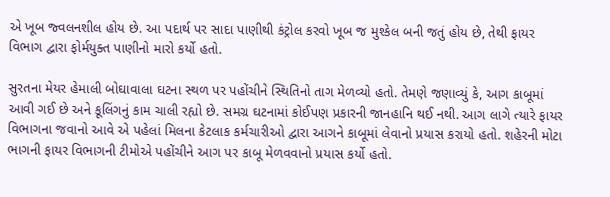એ ખૂબ જ્વલનશીલ હોય છે. આ પદાર્થ પર સાદા પાણીથી કંટ્રોલ કરવો ખૂબ જ મુશ્કેલ બની જતું હોય છે, તેથી ફાયર વિભાગ દ્વારા ફોર્મયુક્ત પાણીનો મારો કર્યો હતો.

સુરતના મેયર હેમાલી બોઘાવાલા ઘટના સ્થળ પર પહોંચીને સ્થિતિનો તાગ મેળવ્યો હતો. તેમણે જણાવ્યું કે, આગ કાબૂમાં આવી ગઈ છે અને કૂલિંગનું કામ ચાલી રહ્યો છે. સમગ્ર ઘટનામાં કોઈપણ પ્રકારની જાનહાનિ થઈ નથી. આગ લાગે ત્યારે ફાયર વિભાગના જવાનો આવે એ પહેલાં મિલના કેટલાક કર્મચારીઓ દ્વારા આગને કાબૂમાં લેવાનો પ્રયાસ કરાયો હતો. શહેરની મોટા ભાગની ફાયર વિભાગની ટીમોએ પહોંચીને આગ પર કાબૂ મેળવવાનો પ્રયાસ કર્યો હતો.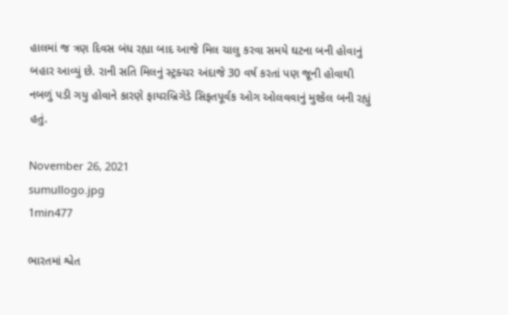હાલમાં જ ત્રણ દિવસ બંધ રહ્યા બાદ આજે મિલ ચાલુ કરવા સમયે ઘટના બની હોવાનું બહાર આવ્યું છે. રાની સતિ મિલનું સ્ટ્રક્ચર અંદાજે 30 વર્ષ કરતાં પણ જૂની હોવાથી નબળું પડી ગયુ હોવાને કારણે ફાયરબ્રિગેડે સિફતપૂર્વક ઓગ ઓલવવાનું મુશ્કેલ બની રહ્યું હતું.

November 26, 2021
sumullogo.jpg
1min477

ભારતમાં શ્વેત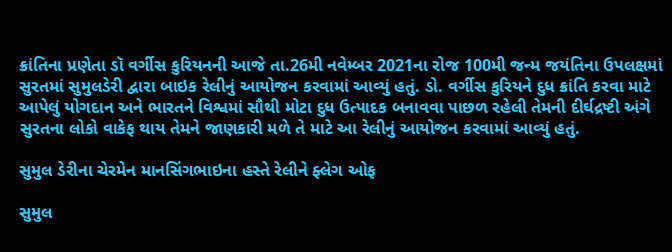ક્રાંતિના પ્રણેતા ડૉ વર્ગીસ કુરિયનની આજે તા.26મી નવેમ્બર 2021ના રોજ 100મી જન્મ જયંતિના ઉપલક્ષમાં સુરતમાં સુમુલડેરી દ્વારા બાઇક રેલીનું આયોજન કરવામાં આવ્યું હતું. ડો. વર્ગીસ કુરિયને દુધ ક્રાંતિ કરવા માટે આપેલું યોગદાન અને ભારતને વિશ્વમાં સૌથી મોટા દુધ ઉત્પાદક બનાવવા પાછળ રહેલી તેમની દીર્ઘદ્રષ્ટી અંગે સુરતના લોકો વાકેફ થાય તેમને જાણકારી મળે તે માટે આ રેલીનું આયોજન કરવામાં આવ્યું હતું.

સુમુલ ડેરીના ચેરમેન માનસિંગભાઇના હસ્તે રેલીને ફ્લેગ ઓફ

સુમુલ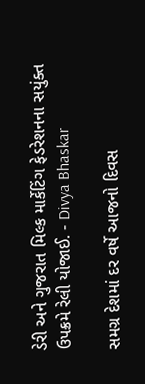ડેરી અને ગુજરાત મિલ્ક માર્કેટિંગ ફેડરેશનના સયુંક્ત ઉપક્રમે રેલી યોજાઈ. - Divya Bhaskar

સમગ્ર દેશમાં દર વર્ષે આજનો દિવસ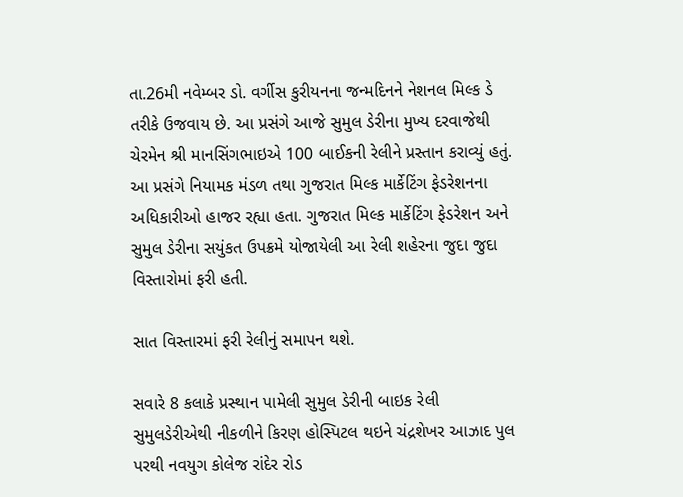તા.26મી નવેમ્બર ડો. વર્ગીસ કુરીયનના જન્મદિનને નેશનલ મિલ્ક ડે તરીકે ઉજવાય છે. આ પ્રસંગે આજે સુમુલ ડેરીના મુખ્ય દરવાજેથી ચેરમેન શ્રી માનસિંગભાઇએ 100 બાઈકની રેલીને પ્રસ્તાન કરાવ્યું હતું. આ પ્રસંગે નિયામક મંડળ તથા ગુજરાત મિલ્ક માર્કેટિંગ ફેડરેશનના અધિકારીઓ હાજર રહ્યા હતા. ગુજરાત મિલ્ક માર્કેટિંગ ફેડરેશન અને સુમુલ ડેરીના સયુંકત ઉપક્રમે યોજાયેલી આ રેલી શહેરના જુદા જુદા વિસ્તારોમાં ફરી હતી.

સાત વિસ્તારમાં ફરી રેલીનું સમાપન થશે.

સવારે 8 કલાકે પ્રસ્થાન પામેલી સુમુલ ડેરીની બાઇક રેલી સુમુલડેરીએથી નીકળીને કિરણ હોસ્પિટલ થઇને ચંદ્રશેખર આઝાદ પુલ પરથી નવયુગ કોલેજ રાંદેર રોડ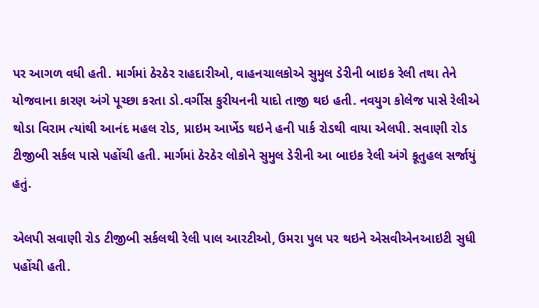પર આગળ વધી હતી. માર્ગમાં ઠેરઠેર રાહદારીઓ, વાહનચાલકોએ સુમુલ ડેરીની બાઇક રેલી તથા તેને યોજવાના કારણ અંગે પૂચ્છા કરતા ડો.વર્ગીસ કુરીયનની યાદો તાજી થઇ હતી. નવયુગ કોલેજ પાસે રેલીએ થોડા વિરામ ત્યાંથી આનંદ મહલ રોડ, પ્રાઇમ આર્ખેડ થઇને હની પાર્ક રોડથી વાયા એલપી. સવાણી રોડ ટીજીબી સર્કલ પાસે પહોંચી હતી. માર્ગમાં ઠેરઠેર લોકોને સુમુલ ડેરીની આ બાઇક રેલી અંગે કૂતુહલ સર્જાયું હતું.

એલપી સવાણી રોડ ટીજીબી સર્કલથી રેલી પાલ આરટીઓ, ઉમરા પુલ પર થઇને એસવીએનઆઇટી સુધી પહોંચી હતી.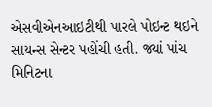એસવીએનઆઇટીથી પારલે પોઇન્ટ થઇને સાયન્સ સેન્ટર પહોંચી હતી. જ્યાં પાંચ મિનિટના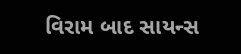વિરામ બાદ સાયન્સ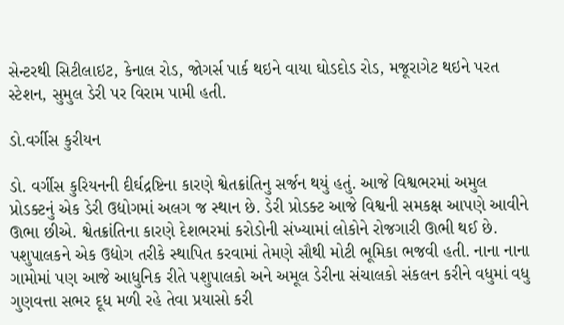સેન્ટરથી સિટીલાઇટ, કેનાલ રોડ, જોગર્સ પાર્ક થઇને વાયા ઘોડદોડ રોડ, મજૂરાગેટ થઇને પરત સ્ટેશન, સુમુલ ડેરી પર વિરામ પામી હતી.

ડો.વર્ગીસ કુરીયન

ડો. વર્ગીસ કુરિયનની દીર્ઘદ્રષ્ટિના કારણે શ્વેતક્રાંતિનુ સર્જન થયું હતું. આજે વિશ્વભરમાં અમુલ પ્રોડક્ટનું એક ડેરી ઉદ્યોગમાં અલગ જ સ્થાન છે. ડેરી પ્રોડક્ટ આજે વિશ્વની સમકક્ષ આપણે આવીને ઊભા છીએ. શ્વેતક્રાંતિના કારણે દેશભરમાં કરોડોની સંખ્યામાં લોકોને રોજગારી ઊભી થઈ છે. પશુપાલકને એક ઉદ્યોગ તરીકે સ્થાપિત કરવામાં તેમણે સૌથી મોટી ભૂમિકા ભજવી હતી. નાના નાના ગામોમાં પણ આજે આધુનિક રીતે પશુપાલકો અને અમૂલ ડેરીના સંચાલકો સંકલન કરીને વધુમાં વધુ ગુણવત્તા સભર દૂધ મળી રહે તેવા પ્રયાસો કરી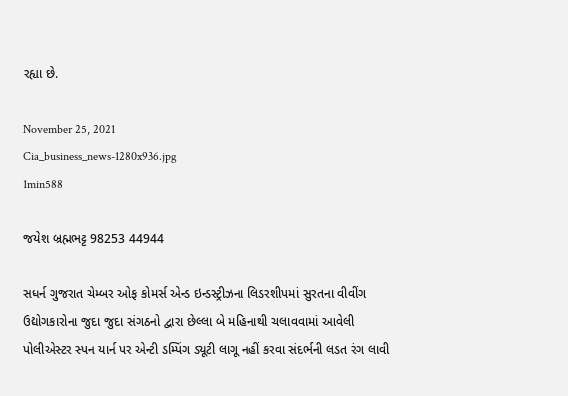રહ્યા છે.

November 25, 2021
Cia_business_news-1280x936.jpg
1min588

જયેશ બ્રહ્મભટ્ટ 98253 44944

સધર્ન ગુજરાત ચેમ્બર ઓફ કોમર્સ એન્ડ ઇન્ડસ્ટ્રીઝના લિડરશીપમાં સુરતના વીવીંગ ઉદ્યોગકારોના જુદા જુદા સંગઠનો દ્વારા છેલ્લા બે મહિનાથી ચલાવવામાં આવેલી પોલીએસ્ટર સ્પન યાર્ન પર એન્ટી ડમ્પિંગ ડ્યૂટી લાગૂ નહીં કરવા સંદર્ભની લડત રંગ લાવી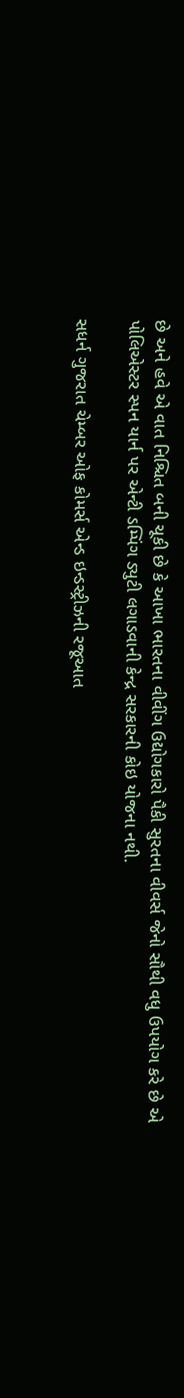છે અને હવે એ વાત નિશ્ચિત બની ચૂકી છે કે આખા ભારતના વીવીંગ ઉદ્યોગકારો પૈકી સુરતના વીવર્સ જેનો સૌથી વધુ ઉપયોગ કરે છે એ પોલિએસ્ટર સ્પન યાર્ન પર એન્ટી ડમ્પિંગ ડ્યુટી લગાડવાની કેન્દ્ર સરકારની કોઇ યોજના નથી.

સધર્ન ગુજરાત ચેમ્બર ઓફ કોમર્સ એન્ડ ઇન્ડસ્ટ્રીઝની રજૂઆત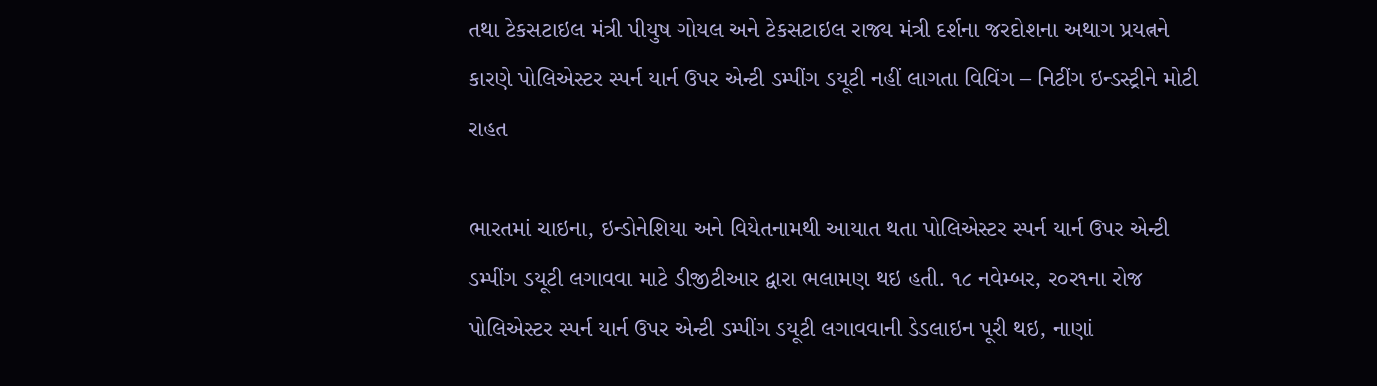તથા ટેકસટાઇલ મંત્રી પીયુષ ગોયલ અને ટેકસટાઇલ રાજ્ય મંત્રી દર્શના જરદોશના અથાગ પ્રયત્નને કારણે પોલિએસ્ટર સ્પર્ન યાર્ન ઉપર એન્ટી ડમ્પીંગ ડયૂટી નહીં લાગતા વિવિંગ – નિટીંગ ઇન્ડસ્ટ્રીને મોટી રાહત

ભારતમાં ચાઇના, ઇન્ડોનેશિયા અને વિયેતનામથી આયાત થતા પોલિએસ્ટર સ્પર્ન યાર્ન ઉપર એન્ટી ડમ્પીંગ ડયૂટી લગાવવા માટે ડીજીટીઆર દ્વારા ભલામણ થઇ હતી. ૧૮ નવેમ્બર, ર૦ર૧ના રોજ પોલિએસ્ટર સ્પર્ન યાર્ન ઉપર એન્ટી ડમ્પીંગ ડયૂટી લગાવવાની ડેડલાઇન પૂરી થઇ, નાણાં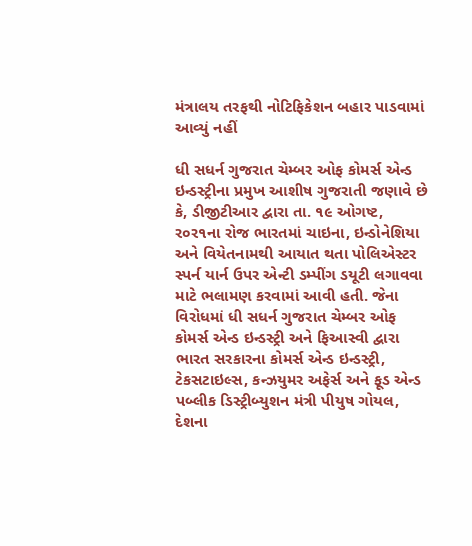મંત્રાલય તરફથી નોટિફિકેશન બહાર પાડવામાં આવ્યું નહીં

ધી સધર્ન ગુજરાત ચેમ્બર ઓફ કોમર્સ એન્ડ ઇન્ડસ્ટ્રીના પ્રમુખ આશીષ ગુજરાતી જણાવે છે કે, ડીજીટીઆર દ્વારા તા. ૧૯ ઓગષ્ટ, ર૦ર૧ના રોજ ભારતમાં ચાઇના, ઇન્ડોનેશિયા અને વિયેતનામથી આયાત થતા પોલિએસ્ટર સ્પર્ન યાર્ન ઉપર એન્ટી ડમ્પીંગ ડયૂટી લગાવવા માટે ભલામણ કરવામાં આવી હતી. જેના વિરોધમાં ધી સધર્ન ગુજરાત ચેમ્બર ઓફ કોમર્સ એન્ડ ઇન્ડસ્ટ્રી અને ફિઆસ્વી દ્વારા ભારત સરકારના કોમર્સ એન્ડ ઇન્ડસ્ટ્રી, ટેકસટાઇલ્સ, કન્ઝયુમર અફેર્સ અને ફૂડ એન્ડ પબ્લીક ડિસ્ટ્રીબ્યુશન મંત્રી પીયુષ ગોયલ, દેશના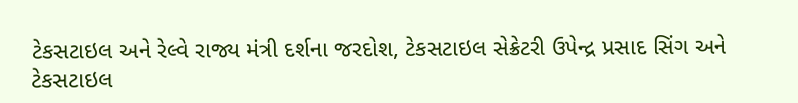ટેકસટાઇલ અને રેલ્વે રાજ્ય મંત્રી દર્શના જરદોશ, ટેકસટાઇલ સેક્રેટરી ઉપેન્દ્ર પ્રસાદ સિંગ અને ટેકસટાઇલ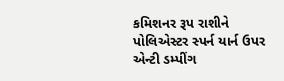કમિશનર રૂપ રાશીને પોલિએસ્ટર સ્પર્ન યાર્ન ઉપર એન્ટી ડમ્પીંગ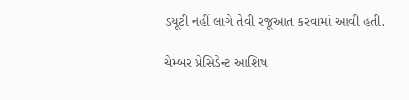ડયૂટી નહીં લાગે તેવી રજૂઆત કરવામાં આવી હતી.

ચેમ્બર પ્રેસિડેન્ટ આશિષ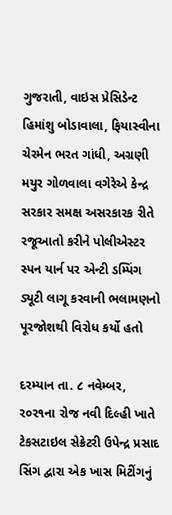ગુજરાતી, વાઇસ પ્રેસિડેન્ટ હિમાંશુ બોડાવાલા, ફિયાસ્વીના ચેરમેન ભરત ગાંધી, અગ્રણી મયુર ગોળવાલા વગેરેએ કેન્દ્ર સરકાર સમક્ષ અસરકારક રીતે રજૂઆતો કરીને પોલીએસ્ટર સ્પન યાર્ન પર એન્ટી ડમ્પિંગ ડ્યૂટી લાગૂ કરવાની ભલામણનો પૂરજોશથી વિરોધ કર્યો હતો

દરમ્યાન તા. ૮ નવેમ્બર, ર૦ર૧ના રોજ નવી દિલ્હી ખાતે ટેકસટાઇલ સેક્રેટરી ઉપેન્દ્ર પ્રસાદ સિંગ દ્વારા એક ખાસ મિટીંગનું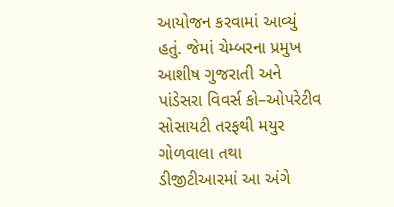આયોજન કરવામાં આવ્યું હતું. જેમાં ચેમ્બરના પ્રમુખ આશીષ ગુજરાતી અને પાંડેસરા વિવર્સ કો–ઓપરેટીવ સોસાયટી તરફથી મયુર ગોળવાલા તથા ડીજીટીઆરમાં આ અંગે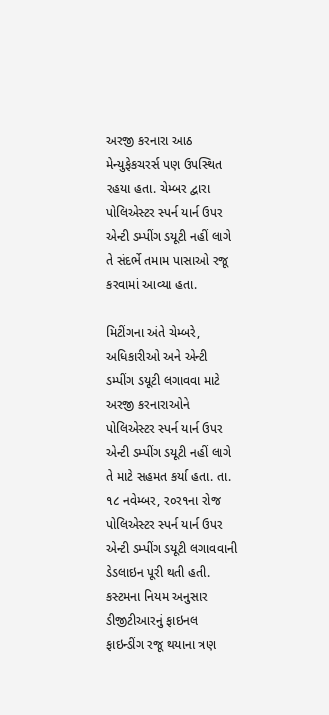અરજી કરનારા આઠ મેન્યુફેકચરર્સ પણ ઉપસ્થિત રહયા હતા. ચેમ્બર દ્વારા પોલિએસ્ટર સ્પર્ન યાર્ન ઉપર એન્ટી ડમ્પીંગ ડયૂટી નહીં લાગે તે સંદર્ભે તમામ પાસાઓ રજૂ કરવામાં આવ્યા હતા.

મિટીંગના અંતે ચેમ્બરે, અધિકારીઓ અને એન્ટી ડમ્પીંગ ડયૂટી લગાવવા માટે અરજી કરનારાઓને પોલિએસ્ટર સ્પર્ન યાર્ન ઉપર એન્ટી ડમ્પીંગ ડયૂટી નહીં લાગે તે માટે સહમત કર્યા હતા. તા. ૧૮ નવેમ્બર, ર૦ર૧ના રોજ પોલિએસ્ટર સ્પર્ન યાર્ન ઉપર એન્ટી ડમ્પીંગ ડયૂટી લગાવવાની ડેડલાઇન પૂરી થતી હતી. કસ્ટમના નિયમ અનુસાર ડીજીટીઆરનું ફાઇનલ ફાઇન્ડીંગ રજૂ થયાના ત્રણ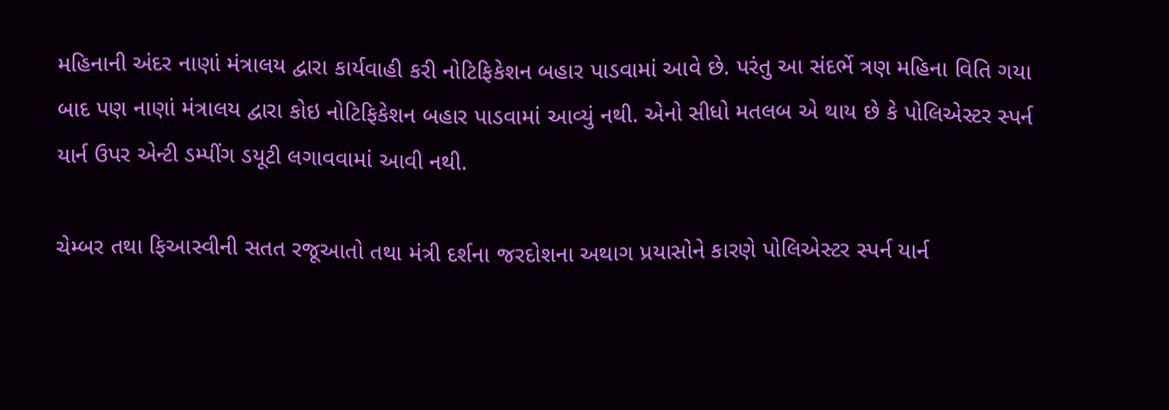મહિનાની અંદર નાણાં મંત્રાલય દ્વારા કાર્યવાહી કરી નોટિફિકેશન બહાર પાડવામાં આવે છે. પરંતુ આ સંદર્ભે ત્રણ મહિના વિતિ ગયા બાદ પણ નાણાં મંત્રાલય દ્વારા કોઇ નોટિફિકેશન બહાર પાડવામાં આવ્યું નથી. એનો સીધો મતલબ એ થાય છે કે પોલિએસ્ટર સ્પર્ન યાર્ન ઉપર એન્ટી ડમ્પીંગ ડયૂટી લગાવવામાં આવી નથી.

ચેમ્બર તથા ફિઆસ્વીની સતત રજૂઆતો તથા મંત્રી દર્શના જરદોશના અથાગ પ્રયાસોને કારણે પોલિએસ્ટર સ્પર્ન યાર્ન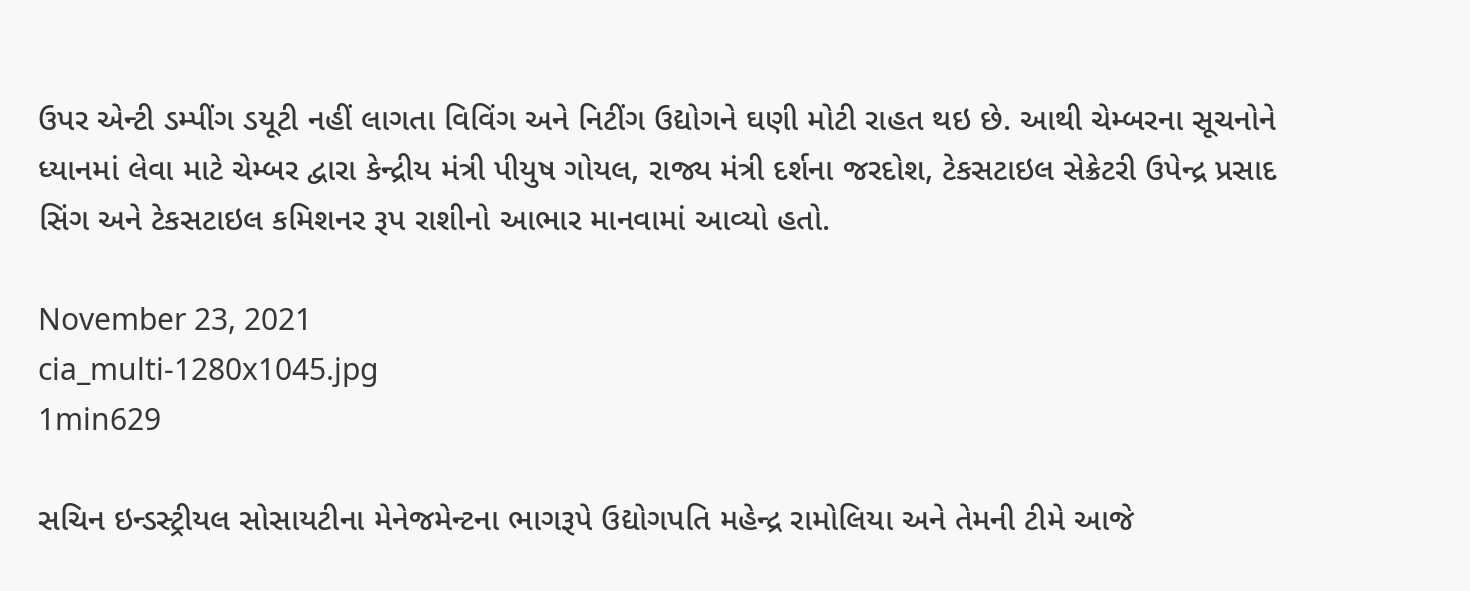ઉપર એન્ટી ડમ્પીંગ ડયૂટી નહીં લાગતા વિવિંગ અને નિટીંગ ઉદ્યોગને ઘણી મોટી રાહત થઇ છે. આથી ચેમ્બરના સૂચનોને ધ્યાનમાં લેવા માટે ચેમ્બર દ્વારા કેન્દ્રીય મંત્રી પીયુષ ગોયલ, રાજ્ય મંત્રી દર્શના જરદોશ, ટેકસટાઇલ સેક્રેટરી ઉપેન્દ્ર પ્રસાદ સિંગ અને ટેકસટાઇલ કમિશનર રૂપ રાશીનો આભાર માનવામાં આવ્યો હતો.

November 23, 2021
cia_multi-1280x1045.jpg
1min629

સચિન ઇન્ડસ્ટ્રીયલ સોસાયટીના મેનેજમેન્ટના ભાગરૂપે ઉદ્યોગપતિ મહેન્દ્ર રામોલિયા અને તેમની ટીમે આજે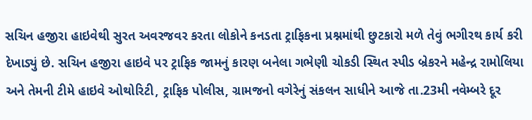સચિન હજીરા હાઇવેથી સુરત અવરજવર કરતા લોકોને કનડતા ટ્રાફિકના પ્રશ્નમાંથી છુટકારો મળે તેવું ભગીરથ કાર્ય કરી દેખાડ્યું છે. સચિન હજીરા હાઇવે પર ટ્રાફિક જામનું કારણ બનેલા ગભેણી ચોકડી સ્થિત સ્પીડ બ્રેકરને મહેન્દ્ર રામોલિયા અને તેમની ટીમે હાઇવે ઓથોરિટી, ટ્રાફિક પોલીસ, ગ્રામજનો વગેરેનું સંકલન સાધીને આજે તા.23મી નવેમ્બરે દૂર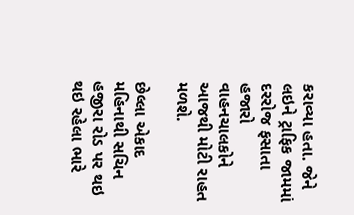કરાવ્યા હતા. જેને લઇને ટ્રાફિક જામમાં દરરોજ ફસાતા હજારો વાહનચાલકોને આજથી મોટી રાહત મળશે.

છેલ્લા એકાદ મહિનાથી સચિન હજીરા રોડ પર થઇ થઇ રહેલા ભારે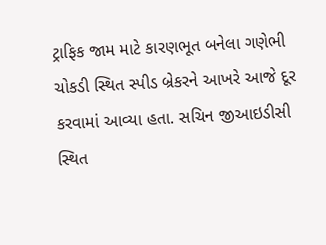ટ્રાફિક જામ માટે કારણભૂત બનેલા ગણેભી ચોકડી સ્થિત સ્પીડ બ્રેકરને આખરે આજે દૂર કરવામાં આવ્યા હતા. સચિન જીઆઇડીસી સ્થિત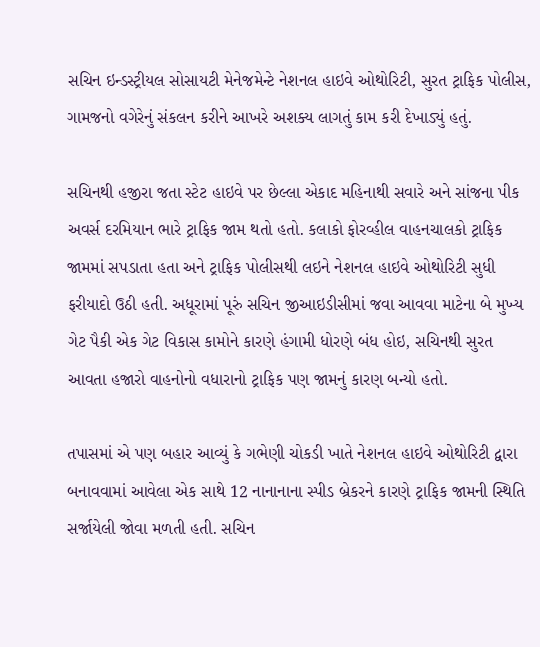સચિન ઇન્ડસ્ટ્રીયલ સોસાયટી મેનેજમેન્ટે નેશનલ હાઇવે ઓથોરિટી, સુરત ટ્રાફિક પોલીસ, ગામજનો વગેરેનું સંકલન કરીને આખરે અશક્ય લાગતું કામ કરી દેખાડ્યું હતું.

સચિનથી હજીરા જતા સ્ટેટ હાઇવે પર છેલ્લા એકાદ મહિનાથી સવારે અને સાંજના પીક અવર્સ દરમિયાન ભારે ટ્રાફિક જામ થતો હતો. કલાકો ફોરવ્હીલ વાહનચાલકો ટ્રાફિક જામમાં સપડાતા હતા અને ટ્રાફિક પોલીસથી લઇને નેશનલ હાઇવે ઓથોરિટી સુધી ફરીયાદો ઉઠી હતી. અધૂરામાં પૂરું સચિન જીઆઇડીસીમાં જવા આવવા માટેના બે મુખ્ય ગેટ પૈકી એક ગેટ વિકાસ કામોને કારણે હંગામી ધોરણે બંધ હોઇ, સચિનથી સુરત આવતા હજારો વાહનોનો વધારાનો ટ્રાફિક પણ જામનું કારણ બન્યો હતો.

તપાસમાં એ પણ બહાર આવ્યું કે ગભેણી ચોકડી ખાતે નેશનલ હાઇવે ઓથોરિટી દ્વારા બનાવવામાં આવેલા એક સાથે 12 નાનાનાના સ્પીડ બ્રેકરને કારણે ટ્રાફિક જામની સ્થિતિ સર્જાયેલી જોવા મળતી હતી. સચિન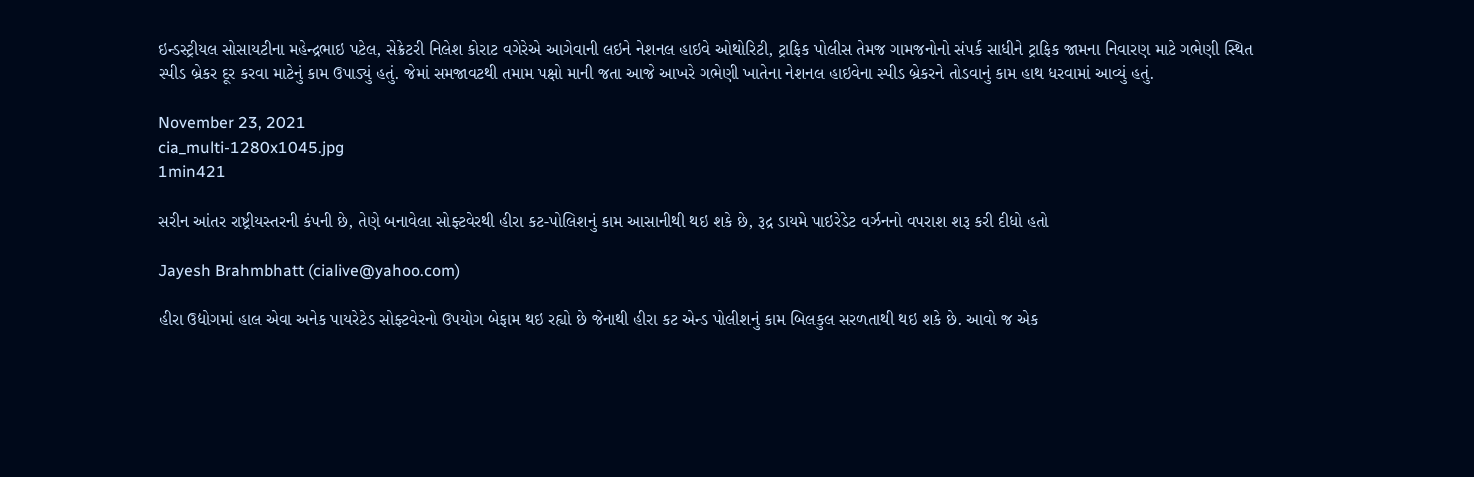ઇન્ડસ્ટ્રીયલ સોસાયટીના મહેન્દ્રભાઇ પટેલ, સેક્રેટરી નિલેશ કોરાટ વગેરેએ આગેવાની લઇને નેશનલ હાઇવે ઓથોરિટી, ટ્રાફિક પોલીસ તેમજ ગામજનોનો સંપર્ક સાધીને ટ્રાફિક જામના નિવારણ માટે ગભેણી સ્થિત સ્પીડ બ્રેકર દૂર કરવા માટેનું કામ ઉપાડ્યું હતું. જેમાં સમજાવટથી તમામ પક્ષો માની જતા આજે આખરે ગભેણી ખાતેના નેશનલ હાઇવેના સ્પીડ બ્રેકરને તોડવાનું કામ હાથ ધરવામાં આવ્યું હતું.

November 23, 2021
cia_multi-1280x1045.jpg
1min421

સરીન આંતર રાષ્ટ્રીયસ્તરની કંપની છે, તેણે બનાવેલા સોફ્ટવેરથી હીરા કટ-પોલિશનું કામ આસાનીથી થઇ શકે છે, રૂદ્ર ડાયમે પાઇરેડેટ વર્ઝનનો વપરાશ શરૂ કરી દીધો હતો

Jayesh Brahmbhatt (cialive@yahoo.com)

હીરા ઉદ્યોગમાં હાલ એવા અનેક પાયરેટેડ સોફ્ટવેરનો ઉપયોગ બેફામ થઇ રહ્યો છે જેનાથી હીરા કટ એન્ડ પોલીશનું કામ બિલકુલ સરળતાથી થઇ શકે છે. આવો જ એક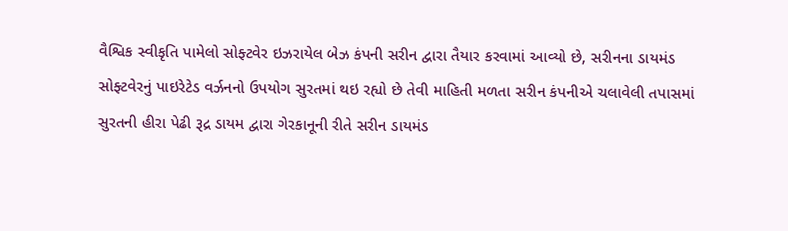વૈશ્વિક સ્વીકૃતિ પામેલો સોફ્ટવેર ઇઝરાયેલ બેઝ કંપની સરીન દ્વારા તૈયાર કરવામાં આવ્યો છે, સરીનના ડાયમંડ સોફ્ટવેરનું પાઇરેટેડ વર્ઝનનો ઉપયોગ સુરતમાં થઇ રહ્યો છે તેવી માહિતી મળતા સરીન કંપનીએ ચલાવેલી તપાસમાં સુરતની હીરા પેઢી રૂદ્ર ડાયમ દ્વારા ગેરકાનૂની રીતે સરીન ડાયમંડ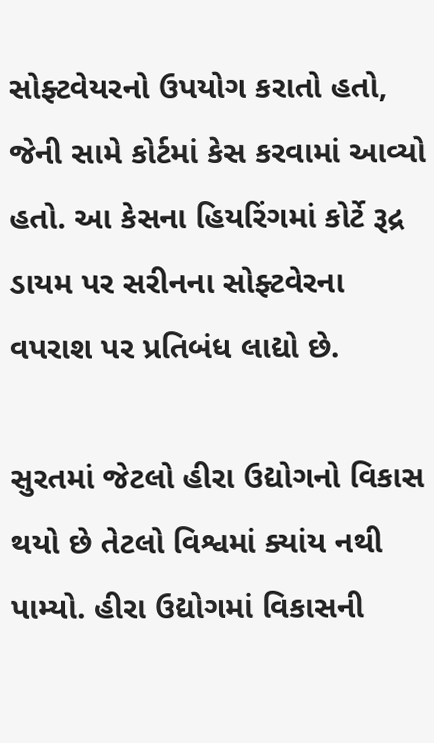સોફ્ટવેયરનો ઉપયોગ કરાતો હતો, જેની સામે કોર્ટમાં કેસ કરવામાં આવ્યો હતો. આ કેસના હિયરિંગમાં કોર્ટે રૂદ્ર ડાયમ પર સરીનના સોફ્ટવેરના વપરાશ પર પ્રતિબંધ લાદ્યો છે.

સુરતમાં જેટલો હીરા ઉદ્યોગનો વિકાસ થયો છે તેટલો વિશ્વમાં ક્યાંય નથી પામ્યો. હીરા ઉદ્યોગમાં વિકાસની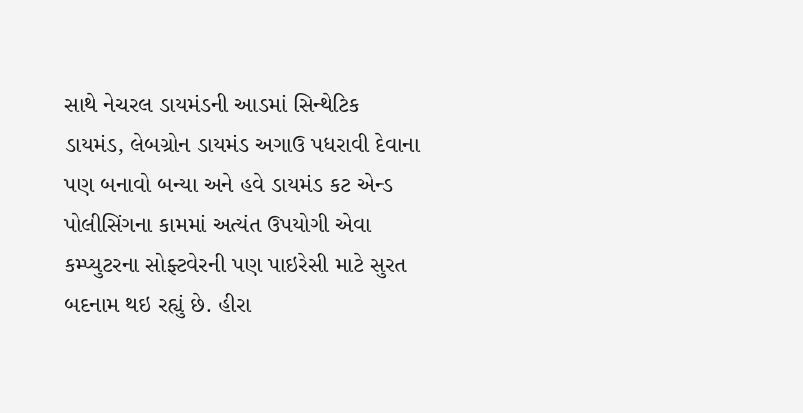સાથે નેચરલ ડાયમંડની આડમાં સિન્થેટિક ડાયમંડ, લેબગ્રોન ડાયમંડ અગાઉ પધરાવી દેવાના પણ બનાવો બન્યા અને હવે ડાયમંડ કટ એન્ડ પોલીસિંગના કામમાં અત્યંત ઉપયોગી એવા કમ્પ્યુટરના સોફ્ટવેરની પણ પાઇરેસી માટે સુરત બદનામ થઇ રહ્યું છે. હીરા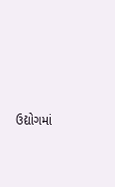ઉદ્યોગમાં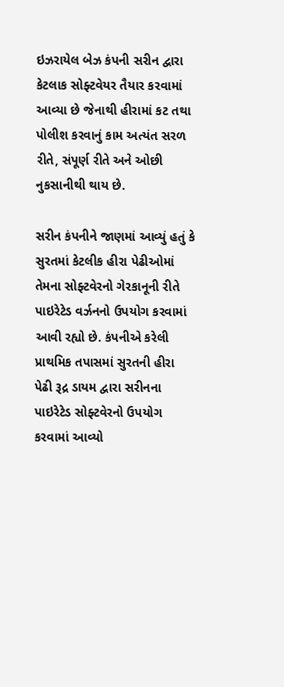ઇઝરાયેલ બેઝ કંપની સરીન દ્વારા કેટલાક સોફ્ટવેયર તૈયાર કરવામાં આવ્યા છે જેનાથી હીરામાં કટ તથા પોલીશ કરવાનું કામ અત્યંત સરળ રીતે, સંપૂર્ણ રીતે અને ઓછી નુકસાનીથી થાય છે.

સરીન કંપનીને જાણમાં આવ્યું હતું કે સુરતમાં કેટલીક હીરા પેઢીઓમાં તેમના સોફ્ટવેરનો ગેરકાનૂની રીતે પાઇરેટેડ વર્ઝનનો ઉપયોગ કરવામાં આવી રહ્યો છે. કંપનીએ કરેલી પ્રાથમિક તપાસમાં સુરતની હીરા પેઢી રૂદ્ર ડાયમ દ્વારા સરીનના પાઇરેટેડ સોફ્ટવેરનો ઉપયોગ કરવામાં આવ્યો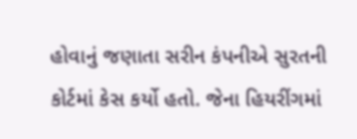હોવાનું જણાતા સરીન કંપનીએ સુરતની કોર્ટમાં કેસ કર્યો હતો. જેના હિયરીંગમાં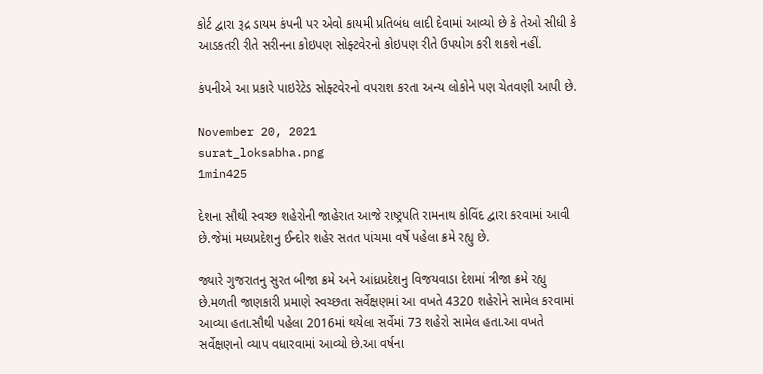કોર્ટ દ્વારા રૂદ્ર ડાયમ કંપની પર એવો કાયમી પ્રતિબંધ લાદી દેવામાં આવ્યો છે કે તેઓ સીધી કે આડકતરી રીતે સરીનના કોઇપણ સોફ્ટવેરનો કોઇપણ રીતે ઉપયોગ કરી શકશે નહીં.

કંપનીએ આ પ્રકારે પાઇરેટેડ સોફ્ટવેરનો વપરાશ કરતા અન્ય લોકોને પણ ચેતવણી આપી છે.

November 20, 2021
surat_loksabha.png
1min425

દેશના સૌથી સ્વચ્છ શહેરોની જાહેરાત આજે રાષ્ટ્રપતિ રામનાથ કોવિંદ દ્વારા કરવામાં આવી છે.જેમાં મધ્યપ્રદેશનુ ઈન્દોર શહેર સતત પાંચમા વર્ષે પહેલા ક્રમે રહ્યુ છે.

જ્યારે ગુજરાતનુ સુરત બીજા ક્રમે અને આંધ્રપ્રદેશનુ વિજયવાડા દેશમાં ત્રીજા ક્રમે રહ્યુ છે.મળતી જાણકારી પ્રમાણે સ્વચ્છતા સર્વેક્ષણમાં આ વખતે 4320 શહેરોને સામેલ કરવામાં આવ્યા હતા.સૌથી પહેલા 2016માં થયેલા સર્વેમાં 73 શહેરો સામેલ હતા.આ વખતે સર્વેક્ષણનો વ્યાપ વધારવામાં આવ્યો છે.આ વર્ષના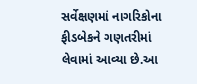સર્વેક્ષણમાં નાગરિકોના ફીડબેકને ગણતરીમાં લેવામાં આવ્યા છે.આ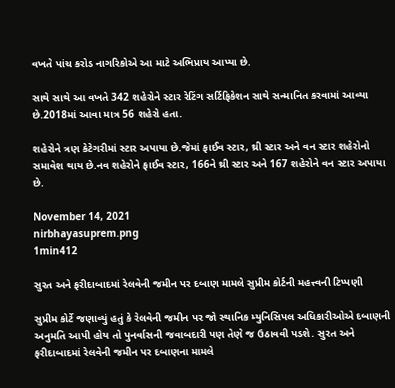વખતે પાંચ કરોડ નાગરિકોએ આ માટે અભિપ્રાય આપ્યા છે.

સાથે સાથે આ વખતે 342 શહેરોને સ્ટાર રેટિંગ સર્ટિફિકેશન સાથે સન્માનિત કરવામાં આવ્યા છે.2018માં આવા માત્ર 56 શહેરો હતા.

શહેરોને ત્રણ કેટેગરીમાં સ્ટાર અપાયા છે.જેમાં ફાઈવ સ્ટાર, થ્રી સ્ટાર અને વન સ્ટાર શહેરોનો સમાવેશ થાય છે.નવ શહેરોને ફાઈવ સ્ટાર, 166ને થ્રી સ્ટાર અને 167 શહેરોને વન સ્ટાર અપાયા છે.

November 14, 2021
nirbhayasuprem.png
1min412

સુરત અને ફરીદાબાદમાં રેલવેની જમીન પર દબાણ મામલે સુપ્રીમ કોર્ટની મહત્ત્વની ટિપ્પણી

સુપ્રીમ કોર્ટે જણાવ્યું હતું કે રેલવેની જમીન પર જો સ્થાનિક મ્યુનિસિપલ અધિકારીઓએ દબાણની અનુમતિ આપી હોય તો પુનર્વાસની જવાબદારી પણ તેણે જ ઉઠાવવી પડશે. સુરત અને ફરીદાબાદમાં રેલવેની જમીન પર દબાણના મામલે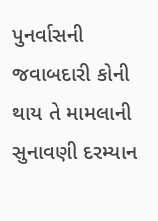પુનર્વાસની જવાબદારી કોની થાય તે મામલાની સુનાવણી દરમ્યાન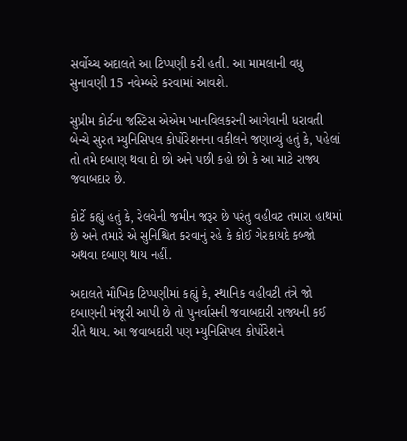સર્વોચ્ચ અદાલતે આ ટિપ્પણી કરી હતી. આ મામલાની વધુ સુનાવણી 15 નવેમ્બરે કરવામાં આવશે.

સુપ્રીમ કોર્ટના જસ્ટિસ એએમ ખાનવિલકરની આગેવાની ધરાવતી બેન્ચે સુરત મ્યુનિસિપલ કોર્પોરેશનના વકીલને જણાવ્યું હતું કે, પહેલાં તો તમે દબાણ થવા દો છો અને પછી કહો છો કે આ માટે રાજ્ય જવાબદાર છે.

કોર્ટે કહ્યું હતું કે, રેલવેની જમીન જરૂર છે પરંતુ વહીવટ તમારા હાથમાં છે અને તમારે એ સુનિશ્ચિત કરવાનું રહે કે કોઈ ગેરકાયદે કબ્જો અથવા દબાણ થાય નહીં.

અદાલતે મૌખિક ટિપ્પણીમાં કહ્યું કે, સ્થાનિક વહીવટી તંત્રે જો દબાણની મંજૂરી આપી છે તો પુનર્વાસની જવાબદારી રાજ્યની કઈ રીતે થાય. આ જવાબદારી પણ મ્યુનિસિપલ કોર્પોરેશને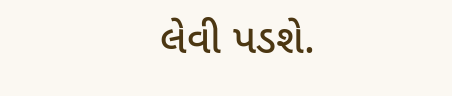લેવી પડશે.